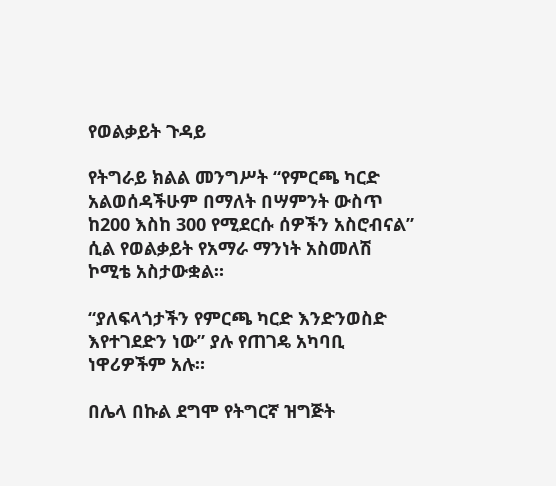የወልቃይት ጉዳይ

የትግራይ ክልል መንግሥት “የምርጫ ካርድ አልወሰዳችሁም በማለት በሣምንት ውስጥ ከ200 እስከ 300 የሚደርሱ ሰዎችን አስሮብናል” ሲል የወልቃይት የአማራ ማንነት አስመለሽ ኮሚቴ አስታውቋል።

“ያለፍላጎታችን የምርጫ ካርድ እንድንወስድ እየተገደድን ነው” ያሉ የጠገዴ አካባቢ ነዋሪዎችም አሉ።

በሌላ በኩል ደግሞ የትግርኛ ዝግጅት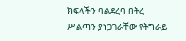ክፍላችን ባልደረባ በትረ ሥልጣን ያነጋገራቸው የትግራይ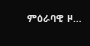ምዕራባዊ ዞ…